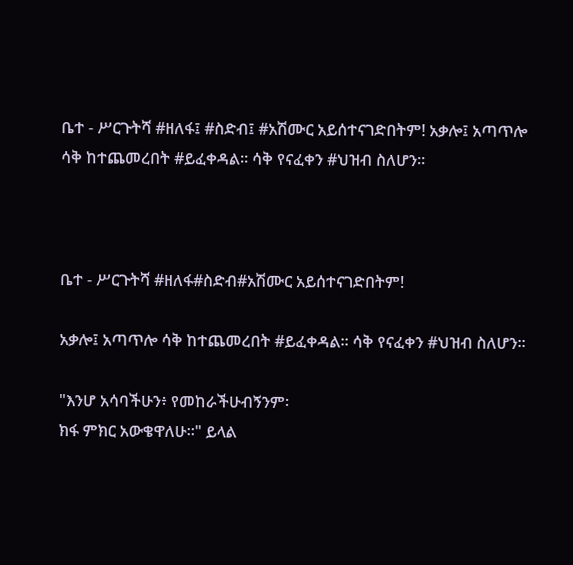ቤተ - ሥርጉትሻ #ዘለፋ፤ #ስድብ፤ #አሽሙር አይሰተናገድበትም! አቃሎ፤ አጣጥሎ ሳቅ ከተጨመረበት #ይፈቀዳል። ሳቅ የናፈቀን #ህዝብ ስለሆን።



ቤተ - ሥርጉትሻ #ዘለፋ#ስድብ#አሽሙር አይሰተናገድበትም!

አቃሎ፤ አጣጥሎ ሳቅ ከተጨመረበት #ይፈቀዳል። ሳቅ የናፈቀን #ህዝብ ስለሆን።

"እንሆ አሳባችሁን፥ የመከራችሁብኝንም፡
ክፋ ምክር አውቄዋለሁ።" ይላል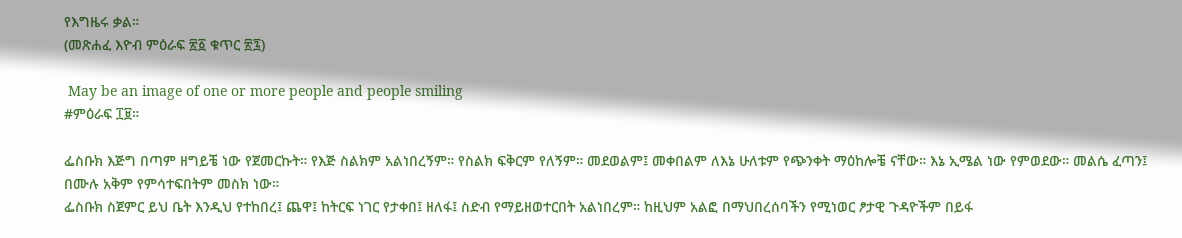የእግዜሩ ቃል።
(መጽሐፈ እዮብ ምዕራፍ ፳፩ ቁጥር ፳፯)

 May be an image of one or more people and people smiling
#ምዕራፍ ፲፱።

ፌስቡክ እጅግ በጣም ዘግይቼ ነው የጀመርኩት። የእጅ ስልክም አልነበረኝም። የስልክ ፍቅርም የለኝም። መደወልም፤ መቀበልም ለእኔ ሁለቱም የጭንቀት ማዕከሎቼ ናቸው። እኔ ኢሜል ነው የምወደው። መልሴ ፈጣን፤ በሙሉ አቅም የምሳተፍበትም መስክ ነው።
ፌስቡክ ስጀምር ይህ ቤት እንዲህ የተከበረ፤ ጨዋ፤ ከትርፍ ነገር የታቀበ፤ ዘለፋ፤ ስድብ የማይዘወተርበት አልነበረም። ከዚህም አልፎ በማህበረሰባችን የሚነወር ፆታዊ ጉዳዮችም በይፋ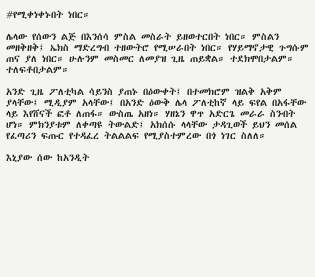#የሚቀነቀኑበት ነበር።

ሌላው የሰውን ልጅ በእንሰሳ ምስል መስራት ይዘወተርበት ነበር። ምስልን መዘቅዘቅ፤ ኤክስ ማድረግብ ተዘውትሮ የሚሠራበት ነበር። የሃይማኖታዊ ጉግሱም ጠና ያለ ነበር። ሁሉንም መስመር ለመያዝ ጊዜ ጠይቋል። ተደክሞበታልም። ተለፍቶበታልም።

አንድ ጊዜ ፖለቲካል ሳይንስ ያጠኑ በዕውቀት፤ በተመክሮም ዝልቅ አቅም ያላቸው፤ ሚዲያም አላቸው፤ በአንድ ዕውቅ ሌላ ፖለቲከኛ ላይ ፍየል በአፋቸው ላይ እየሸናች ፎቶ ለጠፋ። ውስጤ አዘነ። ሃዘኔን ዋጥ አድርጌ መራራ ስንብት ሆነ። ምክንያቱም ለቀጣዩ ትውልድ፤ አክሰሱ ላላቸው ታዳጊወች ይህን መሰል የፈጣሪን ፍጡር የተዳፈረ ትልልልፍ የሚያስተምረው በጎ ነገር ስለለ።

እኒያው ሰው ከአንዲት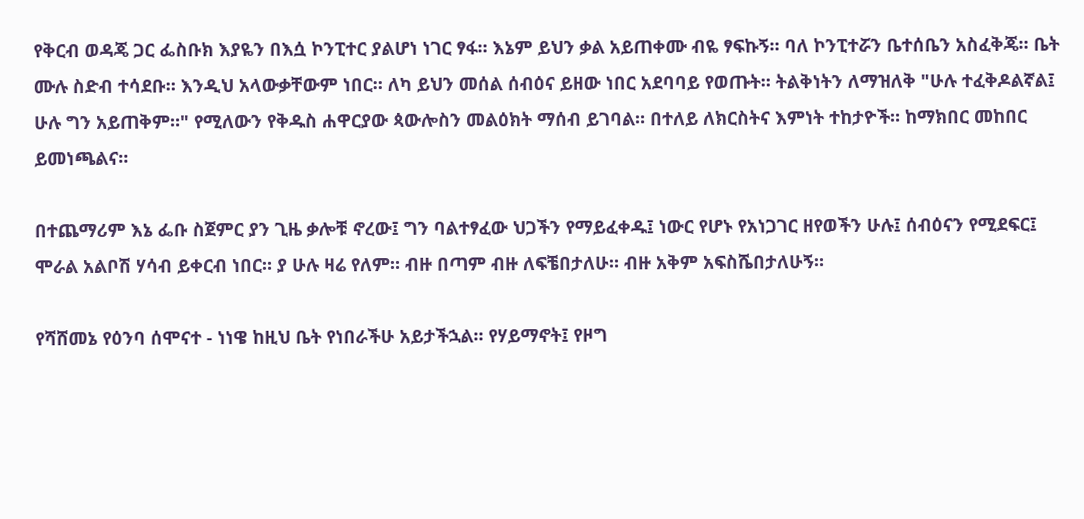የቅርብ ወዳጄ ጋር ፌስቡክ እያዬን በእሷ ኮንፒተር ያልሆነ ነገር ፃፋ። እኔም ይህን ቃል አይጠቀሙ ብዬ ፃፍኩኝ። ባለ ኮንፒተሯን ቤተሰቤን አስፈቅጄ። ቤት ሙሉ ስድብ ተሳደቡ። እንዲህ አላውቃቸውም ነበር። ለካ ይህን መሰል ሰብዕና ይዘው ነበር አደባባይ የወጡት። ትልቅነትን ለማዝለቅ "ሁሉ ተፈቅዶልኛል፤ ሁሉ ግን አይጠቅም።" የሚለውን የቅዱስ ሐዋርያው ጳውሎስን መልዕክት ማሰብ ይገባል። በተለይ ለክርስትና እምነት ተከታዮች። ከማክበር መከበር ይመነጫልና።

በተጨማሪም እኔ ፌቡ ስጀምር ያን ጊዜ ቃሎቹ ኖረው፤ ግን ባልተፃፈው ህጋችን የማይፈቀዱ፤ ነውር የሆኑ የአነጋገር ዘየወችን ሁሉ፤ ሰብዕናን የሚደፍር፤ ሞራል አልቦሽ ሃሳብ ይቀርብ ነበር። ያ ሁሉ ዛሬ የለም። ብዙ በጣም ብዙ ለፍቼበታለሁ። ብዙ አቅም አፍስሼበታለሁኝ።

የሻሸመኔ የዕንባ ሰሞናተ - ነነዌ ከዚህ ቤት የነበራችሁ አይታችኋል። የሃይማኖት፤ የዞግ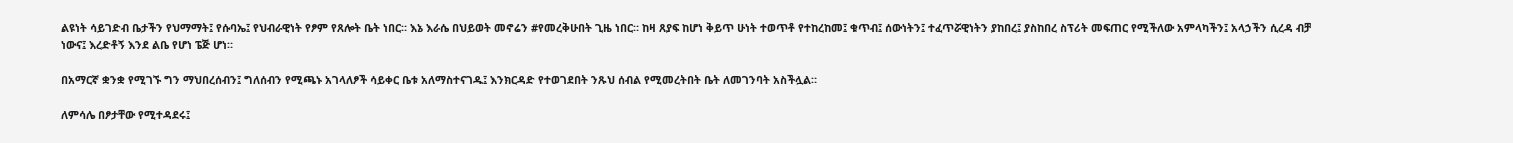ልዩነት ሳይገድብ ቤታችን የህማማት፤ የሱባኤ፤ የህብራዊነት የፆም የጸሎት ቤት ነበር። እኔ እራሴ በህይወት መኖሬን #የመረቅሁበት ጊዜ ነበር። ከዛ ጸያፍ ከሆነ ቅይጥ ሁነት ተወጥቶ የተከረከመ፤ ቁጥብ፤ ሰውነትን፤ ተፈጥሯዊነትን ያከበረ፤ ያስከበረ ስፕሪት መፍጠር የሚችለው አምላካችን፤ አላኃችን ሲረዳ ብቻ ነውና፤ እረድቶኝ እንደ ልቤ የሆነ ፔጅ ሆነ።

በአማርኛ ቋንቋ የሚገኙ ግን ማህበረሰብን፤ ግለሰብን የሚጫኑ አገላለፆች ሳይቀር ቤቱ አለማስተናገዱ፤ እንክርዳድ የተወገደበት ንጹህ ሰብል የሚመረትበት ቤት ለመገንባት አስችሏል።

ለምሳሌ በፆታቸው የሚተዳደሩ፤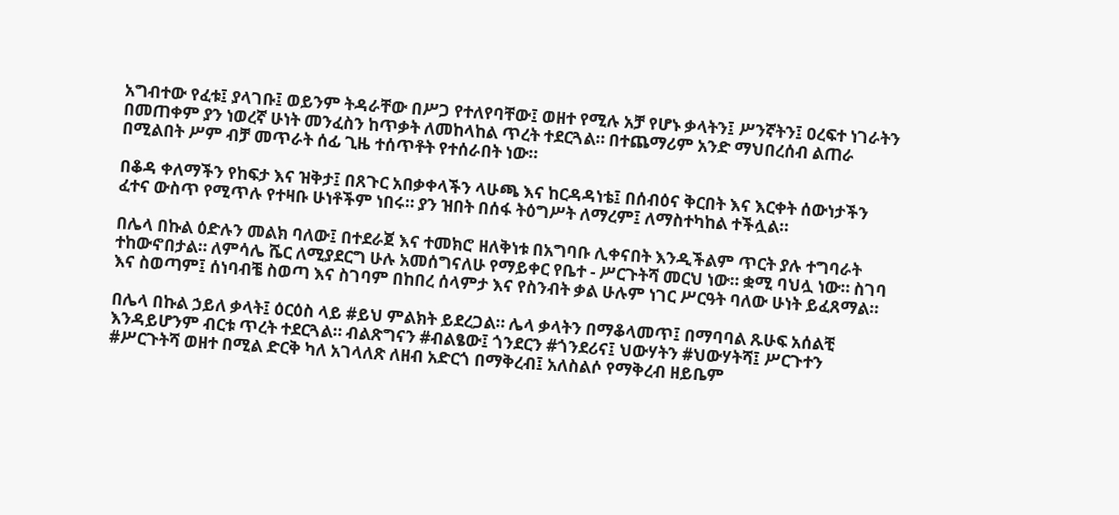አግብተው የፈቱ፤ ያላገቡ፤ ወይንም ትዳራቸው በሥጋ የተለየባቸው፤ ወዘተ የሚሉ አቻ የሆኑ ቃላትን፤ ሥንኛትን፤ ዐረፍተ ነገራትን በመጠቀም ያን ነወረኛ ሁነት መንፈስን ከጥቃት ለመከላከል ጥረት ተደርጓል። በተጨማሪም አንድ ማህበረሰብ ልጠራ በሚልበት ሥም ብቻ መጥራት ሰፊ ጊዜ ተሰጥቶት የተሰራበት ነው።

በቆዳ ቀለማችን የከፍታ እና ዝቅታ፤ በጸጉር አበቃቀላችን ላሁጫ እና ከርዳዳነቴ፤ በሰብዕና ቅርበት እና እርቀት ሰውነታችን ፈተና ውስጥ የሚጥሉ የተዛቡ ሁነቶችም ነበሩ። ያን ዝበት በሰፋ ትዕግሥት ለማረም፤ ለማስተካከል ተችሏል።

በሌላ በኩል ዕድሉን መልክ ባለው፤ በተደራጀ እና ተመክሮ ዘለቅነቱ በአግባቡ ሊቀናበት እንዲችልም ጥርት ያሉ ተግባራት ተከውኖበታል። ለምሳሌ ሼር ለሚያደርግ ሁሉ አመሰግናለሁ የማይቀር የቤተ - ሥርጉትሻ መርህ ነው። ቋሚ ባህሏ ነው። ስገባ እና ስወጣም፤ ሰነባብቼ ስወጣ እና ስገባም በከበረ ሰላምታ እና የስንብት ቃል ሁሉም ነገር ሥርዓት ባለው ሁነት ይፈጸማል።

በሌላ በኩል ኃይለ ቃላት፤ ዕርዕስ ላይ #ይህ ምልክት ይደረጋል። ሌላ ቃላትን በማቆላመጥ፤ በማባባል ጹሁፍ አሰልቺ እንዳይሆንም ብርቱ ጥረት ተደርጓል። ብልጽግናን #ብልፄው፤ ጎንደርን #ጎንደሪና፤ ህውሃትን #ህውሃትሻ፤ ሥርጉተን #ሥርጉትሻ ወዘተ በሚል ድርቅ ካለ አገላለጽ ለዘብ አድርጎ በማቅረብ፤ አለስልሶ የማቅረብ ዘይቤም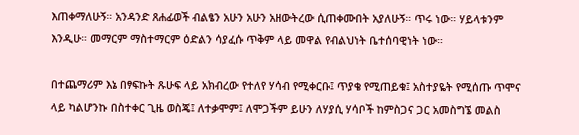እጠቀማለሁኝ። አንዳንድ ጸሐፊወች ብልፄን አሁን አሁን አዘውትረው ሲጠቀሙበት አያለሁኝ። ጥሩ ነው። ሃይላቱንም እንዲሁ። መማርም ማስተማርም ዕድልን ሳያፈሱ ጥቅም ላይ መዋል የብልህነት ቤተሰባዊነት ነው።

በተጨማሪም እኔ በፃፍኩት ጹሁፍ ላይ አክብረው የተለየ ሃሳብ የሚቀርቡ፤ ጥያቄ የሚጠይቁ፤ አስተያዬት የሚሰጡ ጥሞና ላይ ካልሆንኩ በስተቀር ጊዜ ወስጄ፤ ለተቃሞም፤ ለሞጋችም ይሁን ለሃያሲ ሃሳቦች ከምስጋና ጋር አመስግኜ መልስ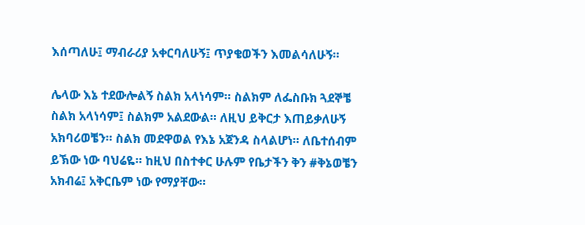እሰጣለሁ፤ ማብራሪያ አቀርባለሁኝ፤ ጥያቄወችን እመልሳለሁኝ።

ሌላው እኔ ተደውሎልኝ ስልክ አላነሳም። ስልክም ለፌስቡክ ጓደኞቼ ስልክ አላነሳም፤ ስልክም አልደውል። ለዚህ ይቅርታ እጠይቃለሁኝ አክባሪወቼን። ስልክ መደዋወል የእኔ አጀንዳ ስላልሆነ። ለቤተሰብም ይኽው ነው ባህሬዬ። ከዚህ በስተቀር ሁሉም የቤታችን ቅን #ቅኔወቼን አክብሬ፤ አቅርቤም ነው የማያቸው።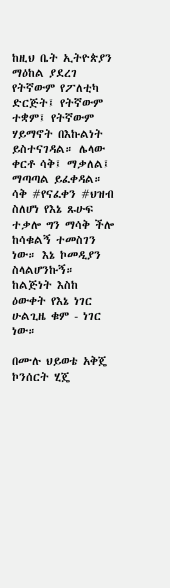ከዚህ ቤት ኢትዮጵያን ማዕከል ያደረገ የትኛውም የፖለቲካ ድርጅት፤ የትኛውም ተቋም፤ የትኛውም ሃይማኖት በእኩልነት ይስተናገዳል። ሌላው ቀርቶ ሳቅ፤ ማቃለል፤ ማጣጣል ይፈቀዳል። ሳቅ #የናፈቀን #ህዝብ ስለሆነ የእኔ ጹሁፍ ተቃሎ ግን ማሳቅ ችሎ ከሳቁልኝ ተመስገን ነው። እኔ ኮመዲያን ስላልሆንኩኝ። ከልጅነት እስከ ዕውቀት የእኔ ነገር ሁልጊዜ ቁም - ነገር ነው።

በሙሉ ህይወቴ አቅጄ ኮንሰርት ሂጄ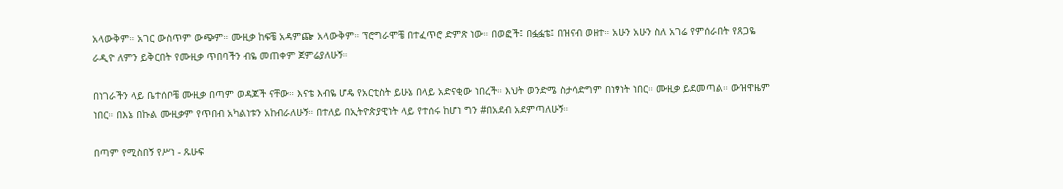አላውቅም። አገር ውስጥም ውጭም። ሙዚቃ ከፍቼ አዳምጬ አላውቅም። ፕሮግራሞቼ በተፈጥሮ ድምጽ ነው። በወፎች፤ በፏፏቴ፤ በዝናብ ወዘተ። አሁን አሁን ስለ አገሬ የምሰራበት የጸጋዬ ራዲዮ ለምን ይቅርበት የሙዚቃ ጥበባችን ብዬ መጠቀም ጀምሬያለሁኝ።

በነገራችን ላይ ቤተሰቦቼ ሙዚቃ በጣም ወዳጆች ናቸው። እናቴ እብዬ ሆዴ የአርቲስት ይሁኔ በላይ አድናቂው ነበረች። እህት ወንድሜ ስታሳድግም በነፃነት ነበር። ሙዚቃ ይደመጣል። ውዝዋዜም ነበር። በእኔ በኩል ሙዚቃም የጥበብ አካልነቱን አከብራለሁኝ። በተለይ በኢትዮጵያዊነት ላይ የተሰሩ ከሆነ ግን #በአደብ አደምጣለሁኝ።

በጣም የሚስበኝ የሥነ - ጹሁፍ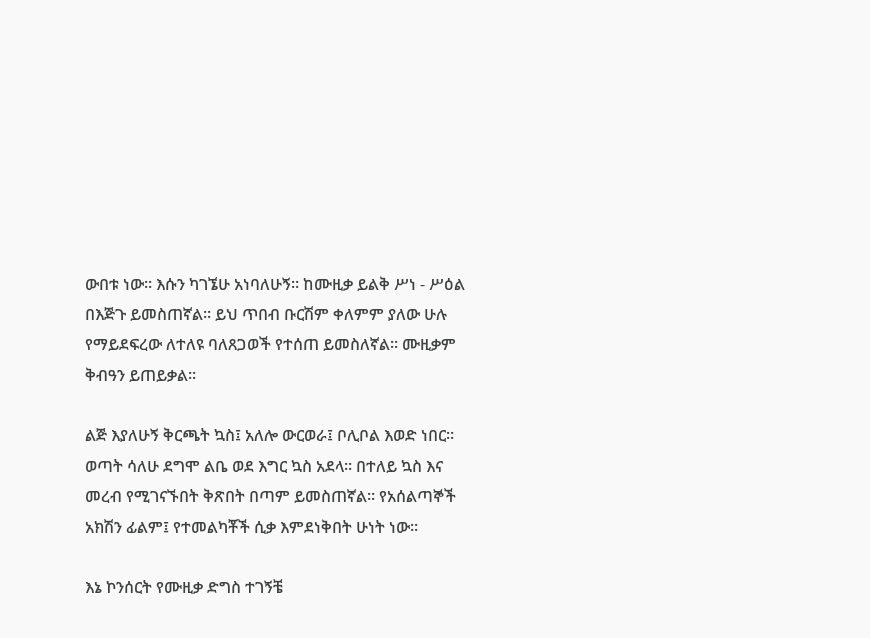ውበቱ ነው። እሱን ካገኜሁ አነባለሁኝ። ከሙዚቃ ይልቅ ሥነ - ሥዕል በእጅጉ ይመስጠኛል። ይህ ጥበብ ቡርሽም ቀለምም ያለው ሁሉ የማይደፍረው ለተለዩ ባለጸጋወች የተሰጠ ይመስለኛል። ሙዚቃም ቅብዓን ይጠይቃል።

ልጅ እያለሁኝ ቅርጫት ኳስ፤ አለሎ ውርወራ፤ ቦሊቦል እወድ ነበር። ወጣት ሳለሁ ደግሞ ልቤ ወደ እግር ኳስ አደላ። በተለይ ኳስ እና መረብ የሚገናኙበት ቅጽበት በጣም ይመስጠኛል። የአሰልጣኞች አክሽን ፊልም፤ የተመልካቾች ሲቃ እምደነቅበት ሁነት ነው።

እኔ ኮንሰርት የሙዚቃ ድግስ ተገኝቼ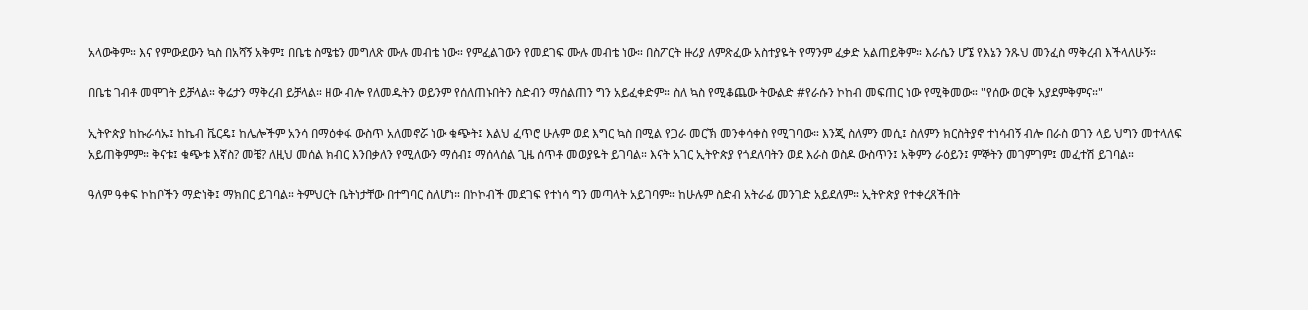አላውቅም። እና የምውደውን ኳስ በአሻኝ አቅም፤ በቤቴ ስሜቴን መግለጽ ሙሉ መብቴ ነው። የምፈልገውን የመደገፍ ሙሉ መብቴ ነው። በስፖርት ዙሪያ ለምጽፈው አስተያዬት የማንም ፈቃድ አልጠይቅም። እራሴን ሆኜ የእኔን ንጹህ መንፈስ ማቅረብ እችላለሁኝ።

በቤቴ ገብቶ መሞገት ይቻላል። ቅሬታን ማቅረብ ይቻላል። ዘው ብሎ የለመዱትን ወይንም የሰለጠኑበትን ስድብን ማሰልጠን ግን አይፈቀድም። ስለ ኳስ የሚቆጨው ትውልድ #የራሱን ኮከብ መፍጠር ነው የሚቅመው። "የሰው ወርቅ አያደምቅምና።"

ኢትዮጵያ ከኩራሳኡ፤ ከኬብ ቬርዴ፤ ከሌሎችም አንሳ በማዕቀፋ ውስጥ አለመኖሯ ነው ቁጭት፤ እልህ ፈጥሮ ሁሉም ወደ እግር ኳስ በሚል የጋራ መርኽ መንቀሳቀስ የሚገባው። እንጂ ስለምን መሲ፤ ስለምን ክርስትያኖ ተነሳብኝ ብሎ በራስ ወገን ላይ ህግን መተላለፍ አይጠቅምም። ቅናቱ፤ ቁጭቱ እኛስ? መቼ? ለዚህ መሰል ክብር እንበቃለን የሚለውን ማሰብ፤ ማሰላሰል ጊዜ ሰጥቶ መወያዬት ይገባል። እናት አገር ኢትዮጵያ የጎደለባትን ወደ እራስ ወስዶ ውስጥን፤ አቅምን ራዕይን፤ ምኞትን መገምገም፤ መፈተሽ ይገባል።

ዓለም ዓቀፍ ኮከቦችን ማድነቅ፤ ማክበር ይገባል። ትምህርት ቤትነታቸው በተግባር ስለሆነ። በኮኮብች መደገፍ የተነሳ ግን መጣላት አይገባም። ከሁሉም ስድብ አትራፊ መንገድ አይደለም። ኢትዮጵያ የተቀረጸችበት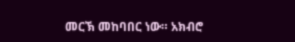መርኽ መከባበር ነው። አክብሮ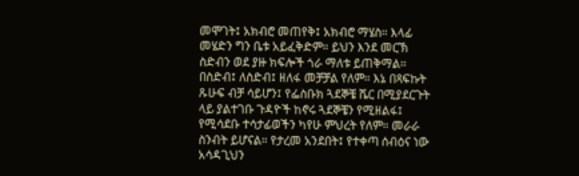መሞገት፤ አክብሮ መጠየቅ፤ አክብሮ ማሄስ። እላፊ መሄድን ግን ቤቱ አይፈቅድም። ይህን እንደ መርኽ ስድብን ወደ ያዙ ክፍሎች ጎራ ማለቱ ይጠቅማል።
በስድብ፤ ለስድብ፤ ዘለፋ መቻቻል የለም። እኔ በጻፍኩት ጹሁፍ ብቻ ሳይሆን፤ የፌስቡክ ጓደኞቼ ሼር በሚያደርጉት ላይ ያልተገቡ ጉዳዮች ከኖሩ ጓደኞቼን የሚዘልፋ፤ የሚሳደቡ ተሳታፊወችን ካየሁ ምህረት የለም። መራራ ስንብት ይሆናል። የታረመ አንደበት፤ የተቀጣ ሰብዕና ነው አሳዳጊህን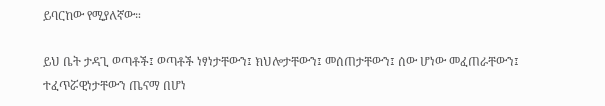ይባርከው የሚያለኛው።

ይህ ቤት ታዳጊ ወጣቶች፤ ወጣቶች ነፃነታቸውን፤ ክህሎታቸውን፤ መሰጠታቸውን፤ ሰው ሆነው መፈጠራቸውን፤ ተፈጥሯዊነታቸውን ጤናማ በሆነ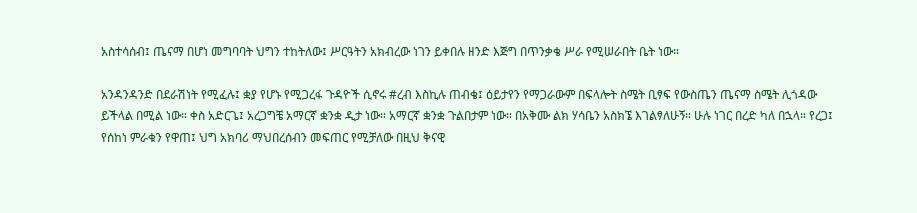አስተሳሰብ፤ ጤናማ በሆነ መግባባት ህግን ተከትለው፤ ሥርዓትን አክብረው ነገን ይቀበሉ ዘንድ እጅግ በጥንቃቄ ሥራ የሚሠራበት ቤት ነው።

አንዳንዳንድ በደራሽነት የሚፈሉ፤ ቋያ የሆኑ የሚጋረፋ ጉዳዮች ሲኖሩ #ረብ እስኪሉ ጠብቄ፤ ዕይታየን የማጋራውም በፍላሎት ስሜት ቢፃፍ የውስጤን ጤናማ ስሜት ሊጎዳው ይችላል በሚል ነው። ቀስ አድርጌ፤ አረጋግቼ አማርኛ ቋንቋ ዲታ ነው። አማርኛ ቋንቋ ጉልበታም ነው። በአቅሙ ልክ ሃሳቤን አስክኜ እገልፃለሁኝ። ሁሉ ነገር በረድ ካለ በኋላ። የረጋ፤ የሰከነ ምራቁን የዋጠ፤ ህግ አክባሪ ማህበረሰብን መፍጠር የሚቻለው በዚህ ቅናዊ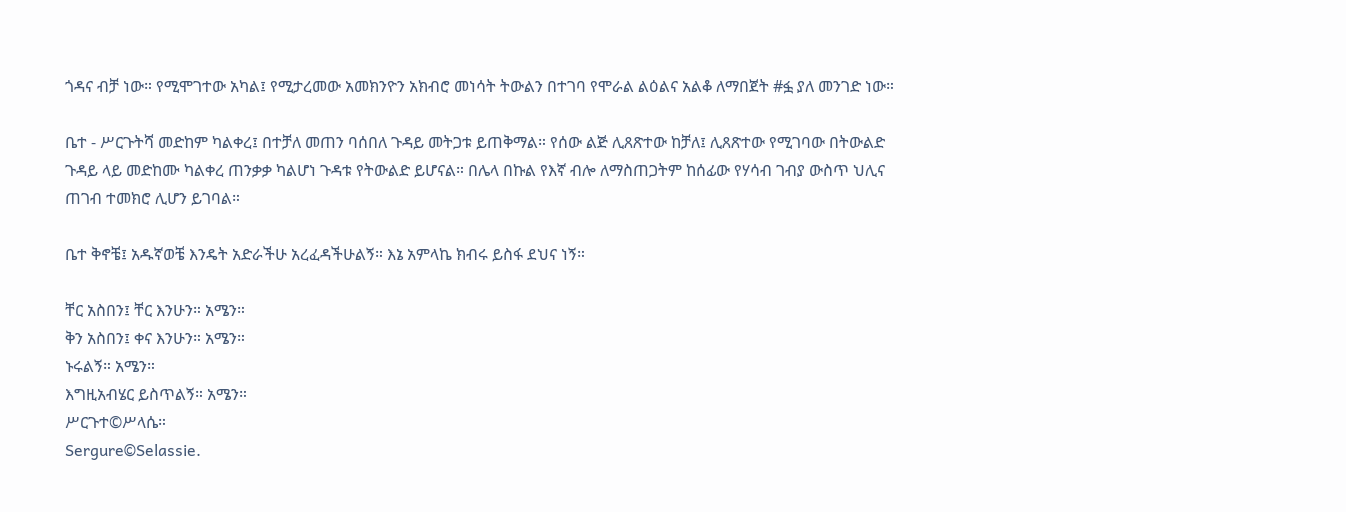ጎዳና ብቻ ነው። የሚሞገተው አካል፤ የሚታረመው አመክንዮን አክብሮ መነሳት ትውልን በተገባ የሞራል ልዕልና አልቆ ለማበጀት #ፏ ያለ መንገድ ነው።

ቤተ - ሥርጉትሻ መድከም ካልቀረ፤ በተቻለ መጠን ባሰበለ ጉዳይ መትጋቱ ይጠቅማል። የሰው ልጅ ሊጸጽተው ከቻለ፤ ሊጸጽተው የሚገባው በትውልድ ጉዳይ ላይ መድከሙ ካልቀረ ጠንቃቃ ካልሆነ ጉዳቱ የትውልድ ይሆናል። በሌላ በኩል የእኛ ብሎ ለማስጠጋትም ከሰፊው የሃሳብ ገብያ ውስጥ ህሊና ጠገብ ተመክሮ ሊሆን ይገባል።

ቤተ ቅኖቼ፤ አዱኛወቼ እንዴት አድራችሁ አረፈዳችሁልኝ። እኔ አምላኬ ክብሩ ይስፋ ደህና ነኝ።

ቸር አስበን፤ ቸር እንሁን። አሜን።
ቅን አስበን፤ ቀና እንሁን። አሜን።
ኑሩልኝ። አሜን።
እግዚአብሄር ይስጥልኝ። አሜን።
ሥርጉተ©ሥላሴ።
Sergure©Selassie.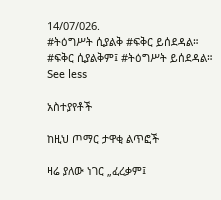14/07/026.
#ትዕግሥት ሲያልቅ #ፍቅር ይሰደዳል።
#ፍቅር ሲያልቅም፤ #ትዕግሥት ይሰደዳል።
See less

አስተያየቶች

ከዚህ ጦማር ታዋቂ ልጥፎች

ዛሬ ያለው ነገር „ፈረቃም፤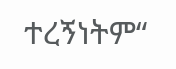ተረኝነትም“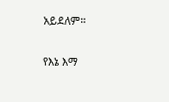አይደለም።

የእኔ እማ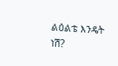ልዕልቴ እንዴት ነሽ?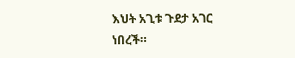እህት አጊቱ ጉደታ አገር ነበረች።